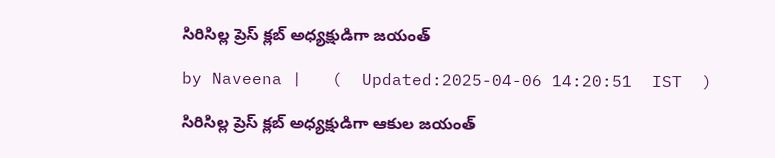సిరిసిల్ల ప్రెస్ క్లబ్ అధ్యక్షుడిగా జయంత్

by Naveena |   (  Updated:2025-04-06 14:20:51  IST  )

సిరిసిల్ల ప్రెస్ క్లబ్ అధ్యక్షుడిగా ఆకుల జయంత్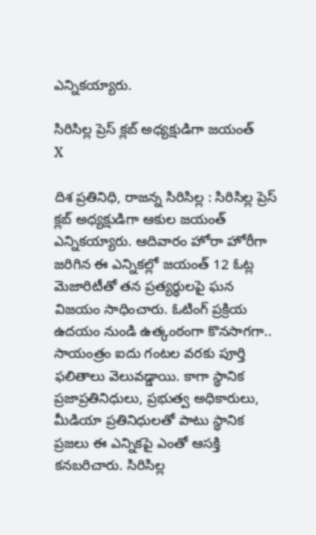ఎన్నికయ్యారు.

సిరిసిల్ల ప్రెస్ క్లబ్ అధ్యక్షుడిగా జయంత్
X

దిశ ప్రతినిధి, రాజన్న సిరిసిల్ల : సిరిసిల్ల ప్రెస్ క్లబ్ అధ్యక్షుడిగా ఆకుల జయంత్ ఎన్నికయ్యారు. ఆదివారం హోరా హోరీగా జరిగిన ఈ ఎన్నికల్లో జయంత్ 12 ఓట్ల మెజారిటీతో తన ప్రత్యర్థులపై ఘన విజయం సాధించారు. ఓటింగ్ ప్రక్రియ ఉదయం నుండి ఉత్కంఠంగా కొనసాగగా.. సాయంత్రం ఐదు గంటల వరకు పూర్తి ఫలితాలు వెలువడ్డాయి. కాగా స్థానిక ప్రజాప్రతినిధులు, ప్రభుత్వ అధికారులు, మీడియా ప్రతినిధులతో పాటు స్థానిక ప్రజలు ఈ ఎన్నికపై ఎంతో ఆసక్తి కనబరిచారు. సిరిసిల్ల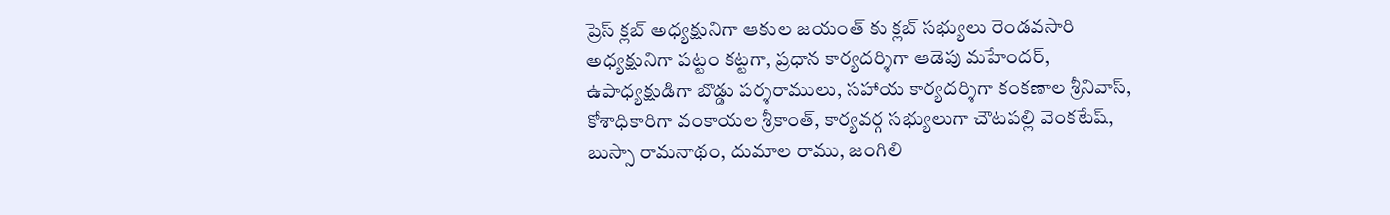ప్రెస్ క్లబ్ అధ్యక్షునిగా ఆకుల జయంత్ కు క్లబ్ సభ్యులు రెండవసారి అధ్యక్షునిగా పట్టం కట్టగా, ప్రధాన కార్యదర్శిగా ఆడెపు మహేందర్, ఉపాధ్యక్షుడిగా బొడ్డు పర్శరాములు, సహాయ కార్యదర్శిగా కంకణాల శ్రీనివాస్, కోశాధికారిగా వంకాయల శ్రీకాంత్, కార్యవర్గ సభ్యులుగా చౌటపల్లి వెంకటేష్, బుస్సా రామనాథం, దుమాల రాము, జంగిలి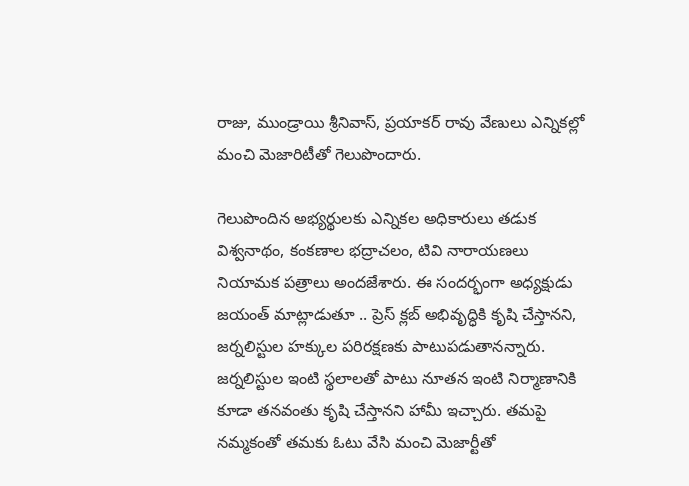రాజు, ముండ్రాయి శ్రీనివాస్, ప్రయాకర్ రావు వేణులు ఎన్నికల్లో మంచి మెజారిటీతో గెలుపొందారు.

గెలుపొందిన అభ్యర్థులకు ఎన్నికల అధికారులు తడుక విశ్వనాథం, కంకణాల భద్రాచలం, టివి నారాయణలు నియామక పత్రాలు అందజేశారు. ఈ సందర్భంగా అధ్యక్షుడు జయంత్ మాట్లాడుతూ .. ప్రెస్ క్లబ్ అభివృద్ధికి కృషి చేస్తానని, జర్నలిస్టుల హక్కుల పరిరక్షణకు పాటుపడుతానన్నారు. జర్నలిస్టుల ఇంటి స్థలాలతో పాటు నూతన ఇంటి నిర్మాణానికి కూడా తనవంతు కృషి చేస్తానని హామీ ఇచ్చారు. తమపై నమ్మకంతో తమకు ఓటు వేసి మంచి మెజార్టీతో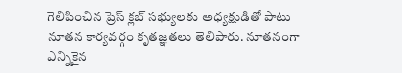గెలిపించిన ప్రెస్ క్లబ్ సభ్యులకు అధ్యక్షుడితో పాటు నూతన కార్యవర్గం కృతజ్ఞతలు తెలిపారు. నూతనంగా ఎన్నికైన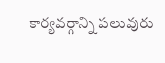కార్యవర్గాన్ని పలువురు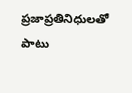ప్రజాప్రతినిధులతో పాటు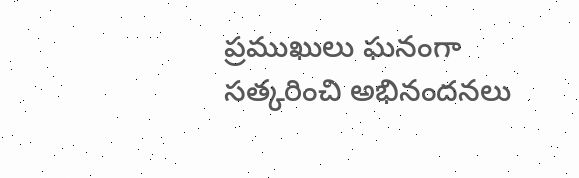ప్రముఖులు ఘనంగా సత్కరించి అభినందనలు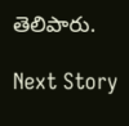తెలిపారు.

Next Story